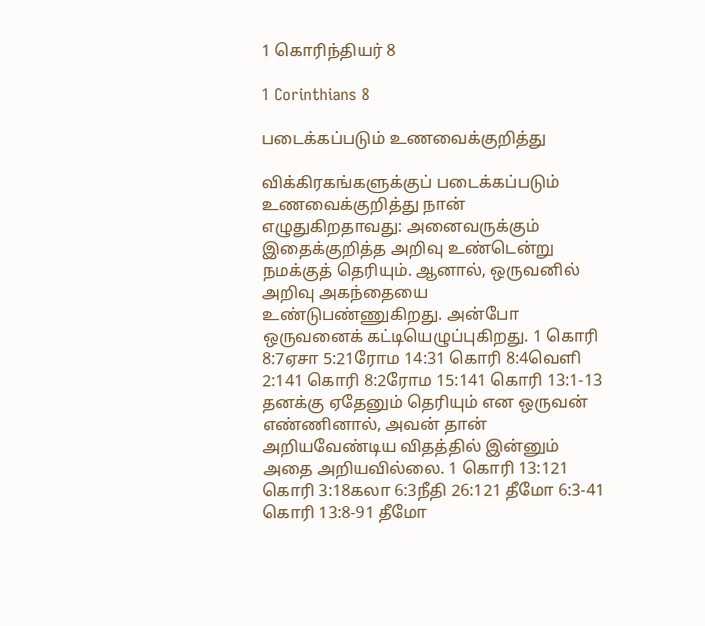1 கொரிந்தியர் 8

1 Corinthians 8

படைக்கப்படும் உணவைக்குறித்து

விக்கிரகங்களுக்குப் படைக்கப்படும் உணவைக்குறித்து நான் எழுதுகிறதாவது: அனைவருக்கும் இதைக்குறித்த அறிவு உண்டென்று நமக்குத் தெரியும். ஆனால், ஒருவனில் அறிவு அகந்தையை உண்டுபண்ணுகிறது. அன்போ ஒருவனைக் கட்டியெழுப்புகிறது. 1 கொரி 8:7ஏசா 5:21ரோம 14:31 கொரி 8:4வெளி 2:141 கொரி 8:2ரோம 15:141 கொரி 13:1-13 தனக்கு ஏதேனும் தெரியும் என ஒருவன் எண்ணினால், அவன் தான் அறியவேண்டிய விதத்தில் இன்னும் அதை அறியவில்லை. 1 கொரி 13:121 கொரி 3:18கலா 6:3நீதி 26:121 தீமோ 6:3-41 கொரி 13:8-91 தீமோ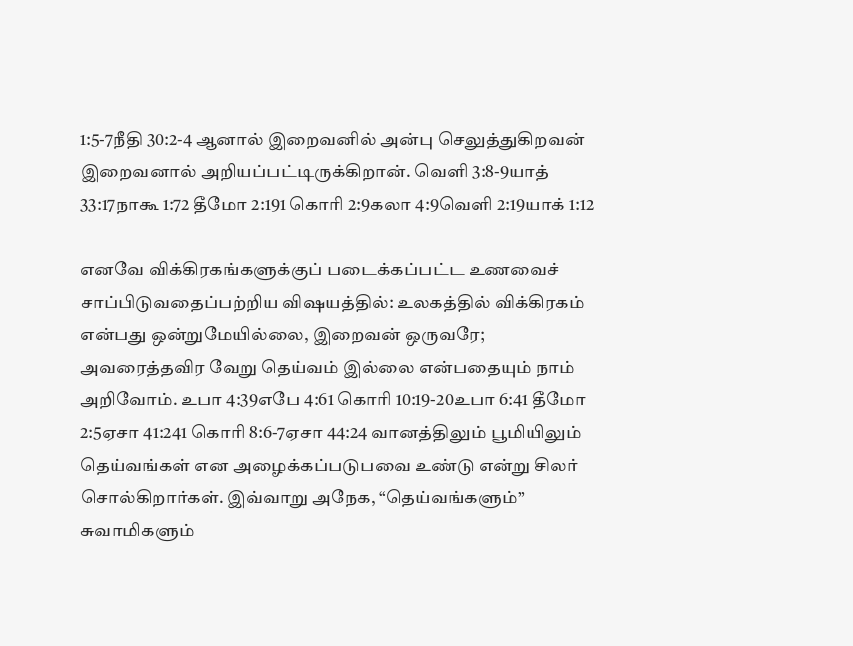1:5-7நீதி 30:2-4 ஆனால் இறைவனில் அன்பு செலுத்துகிறவன் இறைவனால் அறியப்பட்டிருக்கிறான். வெளி 3:8-9யாத் 33:17நாகூ 1:72 தீமோ 2:191 கொரி 2:9கலா 4:9வெளி 2:19யாக் 1:12

எனவே விக்கிரகங்களுக்குப் படைக்கப்பட்ட உணவைச் சாப்பிடுவதைப்பற்றிய விஷயத்தில்: உலகத்தில் விக்கிரகம் என்பது ஒன்றுமேயில்லை, இறைவன் ஒருவரே; அவரைத்தவிர வேறு தெய்வம் இல்லை என்பதையும் நாம் அறிவோம். உபா 4:39எபே 4:61 கொரி 10:19-20உபா 6:41 தீமோ 2:5ஏசா 41:241 கொரி 8:6-7ஏசா 44:24 வானத்திலும் பூமியிலும் தெய்வங்கள் என அழைக்கப்படுபவை உண்டு என்று சிலர் சொல்கிறார்கள். இவ்வாறு அநேக, “தெய்வங்களும்” சுவாமிகளும்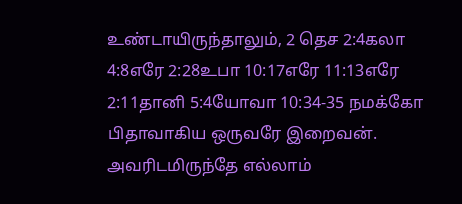உண்டாயிருந்தாலும், 2 தெச 2:4கலா 4:8எரே 2:28உபா 10:17எரே 11:13எரே 2:11தானி 5:4யோவா 10:34-35 நமக்கோ பிதாவாகிய ஒருவரே இறைவன். அவரிடமிருந்தே எல்லாம்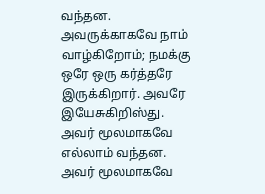வந்தன. அவருக்காகவே நாம் வாழ்கிறோம்; நமக்கு ஒரே ஒரு கர்த்தரே இருக்கிறார். அவரே இயேசுகிறிஸ்து. அவர் மூலமாகவே எல்லாம் வந்தன. அவர் மூலமாகவே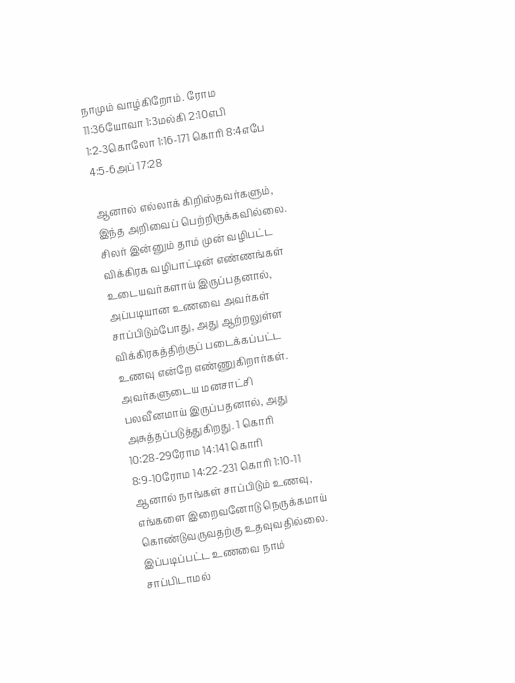நாமும் வாழ்கிறோம். ரோம 11:36யோவா 1:3மல்கி 2:10எபி 1:2-3கொலோ 1:16-171 கொரி 8:4எபே 4:5-6அப் 17:28

ஆனால் எல்லாக் கிறிஸ்தவர்களும், இந்த அறிவைப் பெற்றிருக்கவில்லை. சிலர் இன்னும் தாம் முன் வழிபட்ட விக்கிரக வழிபாட்டின் எண்ணங்கள் உடையவர்களாய் இருப்பதனால், அப்படியான உணவை அவர்கள் சாப்பிடும்போது, அது ஆற்றலுள்ள விக்கிரகத்திற்குப் படைக்கப்பட்ட உணவு என்றே எண்ணுகிறார்கள். அவர்களுடைய மனசாட்சி பலவீனமாய் இருப்பதனால், அது அசுத்தப்படுத்துகிறது. 1 கொரி 10:28-29ரோம 14:141 கொரி 8:9-10ரோம 14:22-231 கொரி 1:10-11 ஆனால் நாங்கள் சாப்பிடும் உணவு, எங்களை இறைவனோடு நெருக்கமாய் கொண்டுவருவதற்கு உதவுவதில்லை. இப்படிப்பட்ட உணவை நாம் சாப்பிடாமல்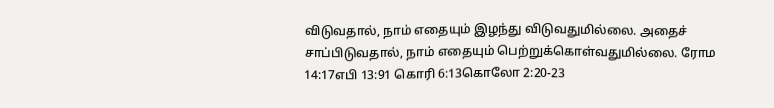விடுவதால், நாம் எதையும் இழந்து விடுவதுமில்லை. அதைச் சாப்பிடுவதால், நாம் எதையும் பெற்றுக்கொள்வதுமில்லை. ரோம 14:17எபி 13:91 கொரி 6:13கொலோ 2:20-23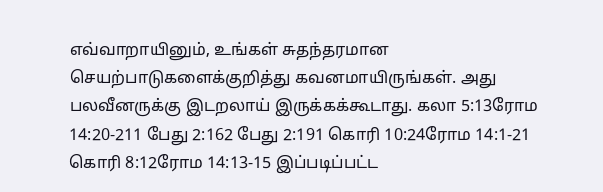எவ்வாறாயினும், உங்கள் சுதந்தரமான செயற்பாடுகளைக்குறித்து கவனமாயிருங்கள். அது பலவீனருக்கு இடறலாய் இருக்கக்கூடாது. கலா 5:13ரோம 14:20-211 பேது 2:162 பேது 2:191 கொரி 10:24ரோம 14:1-21 கொரி 8:12ரோம 14:13-15 இப்படிப்பட்ட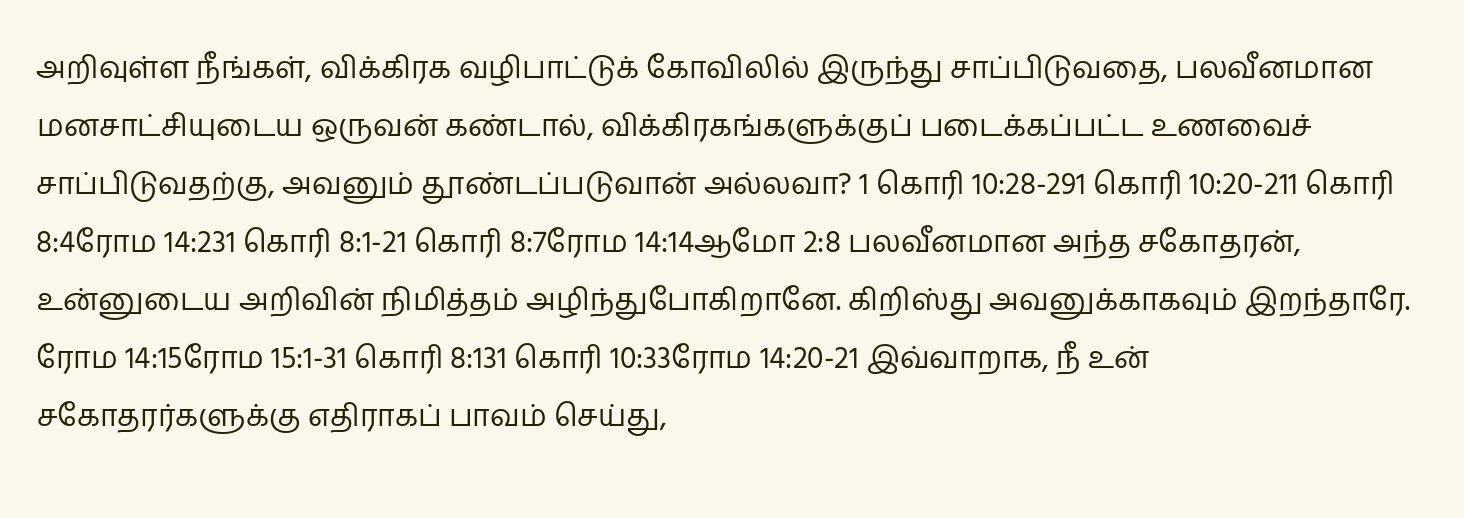அறிவுள்ள நீங்கள், விக்கிரக வழிபாட்டுக் கோவிலில் இருந்து சாப்பிடுவதை, பலவீனமான மனசாட்சியுடைய ஒருவன் கண்டால், விக்கிரகங்களுக்குப் படைக்கப்பட்ட உணவைச் சாப்பிடுவதற்கு, அவனும் தூண்டப்படுவான் அல்லவா? 1 கொரி 10:28-291 கொரி 10:20-211 கொரி 8:4ரோம 14:231 கொரி 8:1-21 கொரி 8:7ரோம 14:14ஆமோ 2:8 பலவீனமான அந்த சகோதரன், உன்னுடைய அறிவின் நிமித்தம் அழிந்துபோகிறானே. கிறிஸ்து அவனுக்காகவும் இறந்தாரே. ரோம 14:15ரோம 15:1-31 கொரி 8:131 கொரி 10:33ரோம 14:20-21 இவ்வாறாக, நீ உன் சகோதரர்களுக்கு எதிராகப் பாவம் செய்து,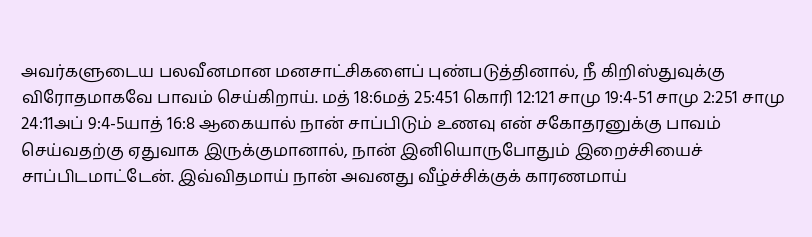அவர்களுடைய பலவீனமான மனசாட்சிகளைப் புண்படுத்தினால், நீ கிறிஸ்துவுக்கு விரோதமாகவே பாவம் செய்கிறாய். மத் 18:6மத் 25:451 கொரி 12:121 சாமு 19:4-51 சாமு 2:251 சாமு 24:11அப் 9:4-5யாத் 16:8 ஆகையால் நான் சாப்பிடும் உணவு என் சகோதரனுக்கு பாவம் செய்வதற்கு ஏதுவாக இருக்குமானால், நான் இனியொருபோதும் இறைச்சியைச் சாப்பிடமாட்டேன். இவ்விதமாய் நான் அவனது வீழ்ச்சிக்குக் காரணமாய்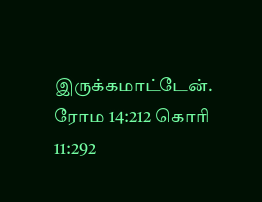இருக்கமாட்டேன். ரோம 14:212 கொரி 11:292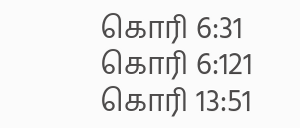கொரி 6:31 கொரி 6:121 கொரி 13:51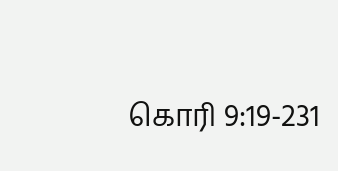கொரி 9:19-231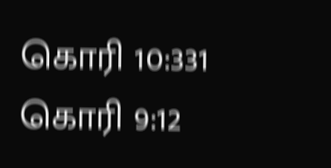கொரி 10:331 கொரி 9:12